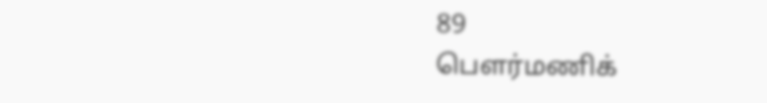89
பௌர்மணிக்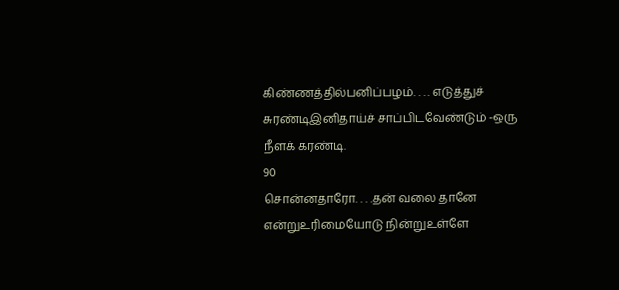கிண்ணத்தில்பனிப்பழம். . . . எடுத்துச் சுரண்டிஇனிதாய்ச் சாப்பிடவேண்டும் -ஒரு நீளக் கரண்டி.
90
சொன்னதாரோ. . . .தன் வலை தானே என்றுஉரிமையோடு நின்றுஉள்ளே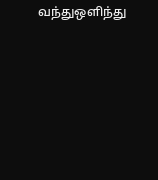வந்துஒளிந்து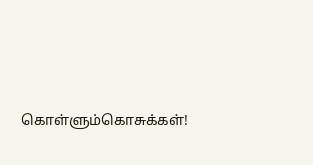கொள்ளும்கொசுக்கள்!